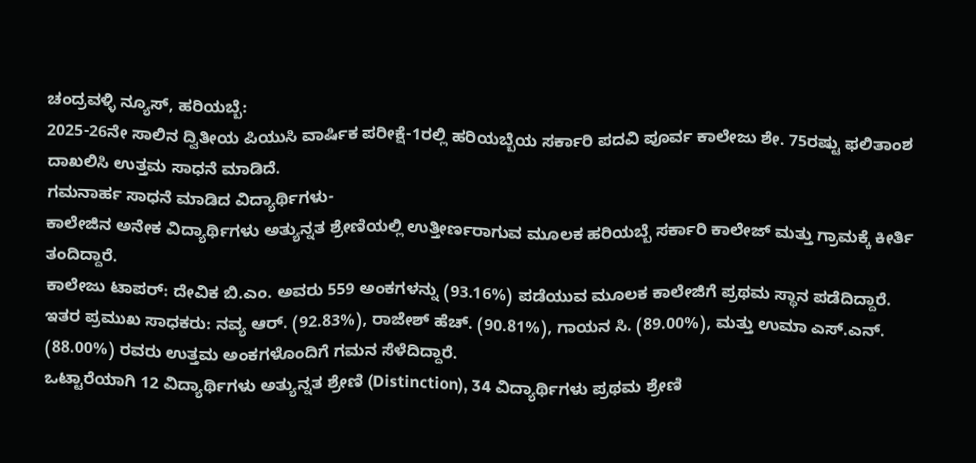ಚಂದ್ರವಳ್ಳಿ ನ್ಯೂಸ್, ಹರಿಯಬ್ಬೆ:
2025-26ನೇ ಸಾಲಿನ ದ್ವಿತೀಯ ಪಿಯುಸಿ ವಾರ್ಷಿಕ ಪರೀಕ್ಷೆ-1ರಲ್ಲಿ ಹರಿಯಬ್ಬೆಯ ಸರ್ಕಾರಿ ಪದವಿ ಪೂರ್ವ ಕಾಲೇಜು ಶೇ. 75ರಷ್ಟು ಫಲಿತಾಂಶ ದಾಖಲಿಸಿ ಉತ್ತಮ ಸಾಧನೆ ಮಾಡಿದೆ.
ಗಮನಾರ್ಹ ಸಾಧನೆ ಮಾಡಿದ ವಿದ್ಯಾರ್ಥಿಗಳು-
ಕಾಲೇಜಿನ ಅನೇಕ ವಿದ್ಯಾರ್ಥಿಗಳು ಅತ್ಯುನ್ನತ ಶ್ರೇಣಿಯಲ್ಲಿ ಉತ್ತೀರ್ಣರಾಗುವ ಮೂಲಕ ಹರಿಯಬ್ಬೆ ಸರ್ಕಾರಿ ಕಾಲೇಜ್ ಮತ್ತು ಗ್ರಾಮಕ್ಕೆ ಕೀರ್ತಿ ತಂದಿದ್ದಾರೆ.
ಕಾಲೇಜು ಟಾಪರ್: ದೇವಿಕ ಬಿ.ಎಂ. ಅವರು 559 ಅಂಕಗಳನ್ನು (93.16%) ಪಡೆಯುವ ಮೂಲಕ ಕಾಲೇಜಿಗೆ ಪ್ರಥಮ ಸ್ಥಾನ ಪಡೆದಿದ್ದಾರೆ.
ಇತರ ಪ್ರಮುಖ ಸಾಧಕರು: ನವ್ಯ ಆರ್. (92.83%), ರಾಜೇಶ್ ಹೆಚ್. (90.81%), ಗಾಯನ ಸಿ. (89.00%), ಮತ್ತು ಉಮಾ ಎಸ್.ಎನ್. (88.00%) ರವರು ಉತ್ತಮ ಅಂಕಗಳೊಂದಿಗೆ ಗಮನ ಸೆಳೆದಿದ್ದಾರೆ.
ಒಟ್ಟಾರೆಯಾಗಿ 12 ವಿದ್ಯಾರ್ಥಿಗಳು ಅತ್ಯುನ್ನತ ಶ್ರೇಣಿ (Distinction), 34 ವಿದ್ಯಾರ್ಥಿಗಳು ಪ್ರಥಮ ಶ್ರೇಣಿ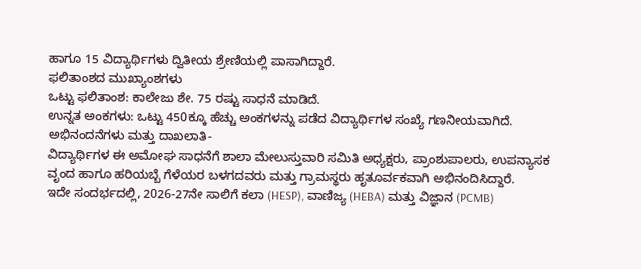ಹಾಗೂ 15 ವಿದ್ಯಾರ್ಥಿಗಳು ದ್ವಿತೀಯ ಶ್ರೇಣಿಯಲ್ಲಿ ಪಾಸಾಗಿದ್ದಾರೆ.
ಫಲಿತಾಂಶದ ಮುಖ್ಯಾಂಶಗಳು
ಒಟ್ಟು ಫಲಿತಾಂಶ: ಕಾಲೇಜು ಶೇ. 75 ರಷ್ಟು ಸಾಧನೆ ಮಾಡಿದೆ.
ಉನ್ನತ ಅಂಕಗಳು: ಒಟ್ಟು 450ಕ್ಕೂ ಹೆಚ್ಚು ಅಂಕಗಳನ್ನು ಪಡೆದ ವಿದ್ಯಾರ್ಥಿಗಳ ಸಂಖ್ಯೆ ಗಣನೀಯವಾಗಿದೆ.
ಅಭಿನಂದನೆಗಳು ಮತ್ತು ದಾಖಲಾತಿ-
ವಿದ್ಯಾರ್ಥಿಗಳ ಈ ಅಮೋಘ ಸಾಧನೆಗೆ ಶಾಲಾ ಮೇಲುಸ್ತುವಾರಿ ಸಮಿತಿ ಅಧ್ಯಕ್ಷರು, ಪ್ರಾಂಶುಪಾಲರು, ಉಪನ್ಯಾಸಕ ವೃಂದ ಹಾಗೂ ಹರಿಯಬ್ಬೆ ಗೆಳೆಯರ ಬಳಗದವರು ಮತ್ತು ಗ್ರಾಮಸ್ಥರು ಹೃತೂರ್ವಕವಾಗಿ ಅಭಿನಂದಿಸಿದ್ದಾರೆ.
ಇದೇ ಸಂದರ್ಭದಲ್ಲಿ, 2026-27ನೇ ಸಾಲಿಗೆ ಕಲಾ (HESP), ವಾಣಿಜ್ಯ (HEBA) ಮತ್ತು ವಿಜ್ಞಾನ (PCMB)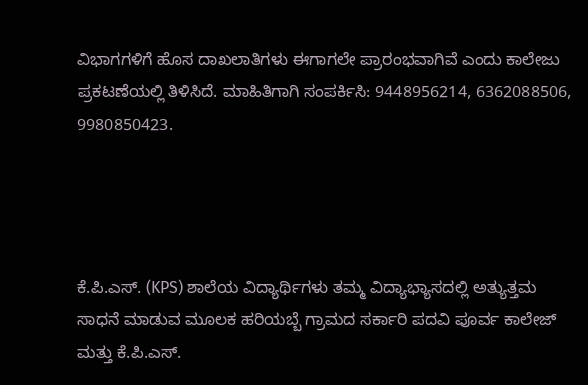ವಿಭಾಗಗಳಿಗೆ ಹೊಸ ದಾಖಲಾತಿಗಳು ಈಗಾಗಲೇ ಪ್ರಾರಂಭವಾಗಿವೆ ಎಂದು ಕಾಲೇಜು ಪ್ರಕಟಣೆಯಲ್ಲಿ ತಿಳಿಸಿದೆ. ಮಾಹಿತಿಗಾಗಿ ಸಂಪರ್ಕಿಸಿ: 9448956214, 6362088506, 9980850423.




ಕೆ.ಪಿ.ಎಸ್. (KPS) ಶಾಲೆಯ ವಿದ್ಯಾರ್ಥಿಗಳು ತಮ್ಮ ವಿದ್ಯಾಭ್ಯಾಸದಲ್ಲಿ ಅತ್ಯುತ್ತಮ ಸಾಧನೆ ಮಾಡುವ ಮೂಲಕ ಹರಿಯಬ್ಬೆ ಗ್ರಾಮದ ಸರ್ಕಾರಿ ಪದವಿ ಪೂರ್ವ ಕಾಲೇಜ್ ಮತ್ತು ಕೆ.ಪಿ.ಎಸ್.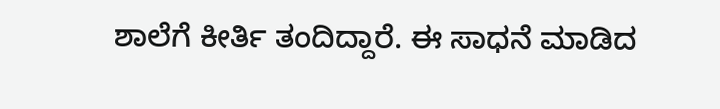ಶಾಲೆಗೆ ಕೀರ್ತಿ ತಂದಿದ್ದಾರೆ. ಈ ಸಾಧನೆ ಮಾಡಿದ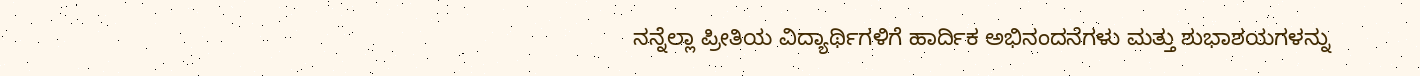ನನ್ನೆಲ್ಲಾ ಪ್ರೀತಿಯ ವಿದ್ಯಾರ್ಥಿಗಳಿಗೆ ಹಾರ್ದಿಕ ಅಭಿನಂದನೆಗಳು ಮತ್ತು ಶುಭಾಶಯಗಳನ್ನು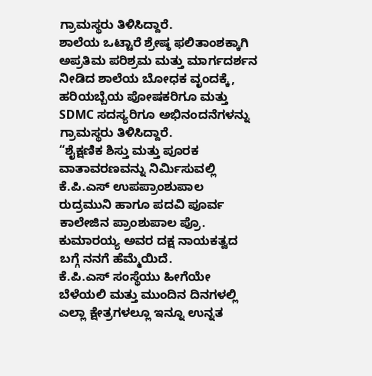ಗ್ರಾಮಸ್ಥರು ತಿಳಿಸಿದ್ದಾರೆ.
ಶಾಲೆಯ ಒಟ್ಟಾರೆ ಶ್ರೇಷ್ಠ ಫಲಿತಾಂಶಕ್ಕಾಗಿ ಅಪ್ರತಿಮ ಪರಿಶ್ರಮ ಮತ್ತು ಮಾರ್ಗದರ್ಶನ ನೀಡಿದ ಶಾಲೆಯ ಬೋಧಕ ವೃಂದಕ್ಕೆ, ಹರಿಯಬ್ಬೆಯ ಪೋಷಕರಿಗೂ ಮತ್ತು SDMC ಸದಸ್ಯರಿಗೂ ಅಭಿನಂದನೆಗಳನ್ನು ಗ್ರಾಮಸ್ಥರು ತಿಳಿಸಿದ್ದಾರೆ.
“ಶೈಕ್ಷಣಿಕ ಶಿಸ್ತು ಮತ್ತು ಪೂರಕ ವಾತಾವರಣವನ್ನು ನಿರ್ಮಿಸುವಲ್ಲಿ ಕೆ.ಪಿ.ಎಸ್ ಉಪಪ್ರಾಂಶುಪಾಲ ರುದ್ರಮುನಿ ಹಾಗೂ ಪದವಿ ಪೂರ್ವ ಕಾಲೇಜಿನ ಪ್ರಾಂಶುಪಾಲ ಪ್ರೊ. ಕುಮಾರಯ್ಯ ಅವರ ದಕ್ಷ ನಾಯಕತ್ವದ ಬಗ್ಗೆ ನನಗೆ ಹೆಮ್ಮೆಯಿದೆ.
ಕೆ.ಪಿ.ಎಸ್ ಸಂಸ್ಥೆಯು ಹೀಗೆಯೇ ಬೆಳೆಯಲಿ ಮತ್ತು ಮುಂದಿನ ದಿನಗಳಲ್ಲಿ ಎಲ್ಲಾ ಕ್ಷೇತ್ರಗಳಲ್ಲೂ ಇನ್ನೂ ಉನ್ನತ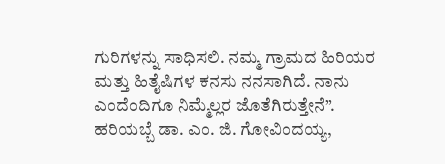ಗುರಿಗಳನ್ನು ಸಾಧಿಸಲಿ. ನಮ್ಮ ಗ್ರಾಮದ ಹಿರಿಯರ ಮತ್ತು ಹಿತೈಷಿಗಳ ಕನಸು ನನಸಾಗಿದೆ. ನಾನು ಎಂದೆಂದಿಗೂ ನಿಮ್ಮೆಲ್ಲರ ಜೊತೆಗಿರುತ್ತೇನೆ”.
ಹರಿಯಬ್ಬೆ ಡಾ. ಎಂ. ಜಿ. ಗೋವಿಂದಯ್ಯ,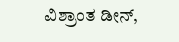ವಿಶ್ರಾಂತ ಡೀನ್,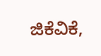ಜಿಕೆವಿಕೆ,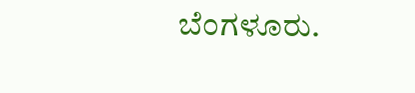ಬೆಂಗಳೂರು.